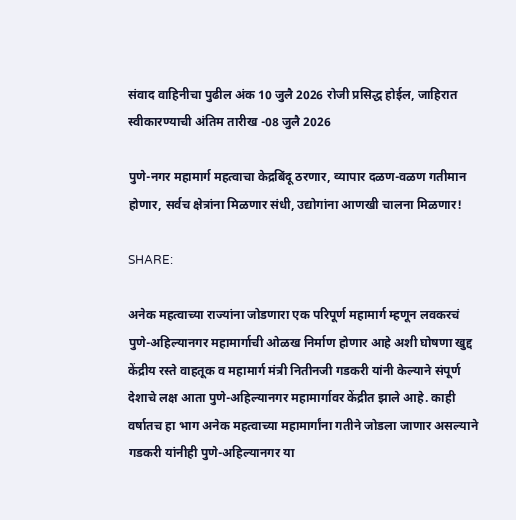संवाद वाहिनीचा पुढील अंक 10 जुलै 2026 रोजी प्रसिद्ध होईल, जाहिरात स्वीकारण्याची अंतिम तारीख -08 जुलै 2026

पुणे-नगर महामार्ग महत्वाचा केद्रबिंदू ठरणार, व्यापार दळण-वळण गतीमान होणार, सर्वच क्षेत्रांना मिळणार संधी, उद्योगांना आणखी चालना मिळणार!

SHARE:

अनेक महत्वाच्या राज्यांना जोडणारा एक परिपूर्ण महामार्ग म्हणून लवकरचं पुणे-अहिल्यानगर महामार्गाची ओळख निर्माण होणार आहे अशी घोषणा खुद्द केंद्रीय रस्ते वाहतूक व महामार्ग मंत्री नितीनजी गडकरी यांनी केल्याने संपूर्ण देशाचे लक्ष आता पुणे-अहिल्यानगर महामार्गावर केंद्रीत झाले आहे. काही वर्षातच हा भाग अनेक महत्वाच्या महामार्गांना गतीने जोडला जाणार असल्याने गडकरी यांनीही पुणे-अहिल्यानगर या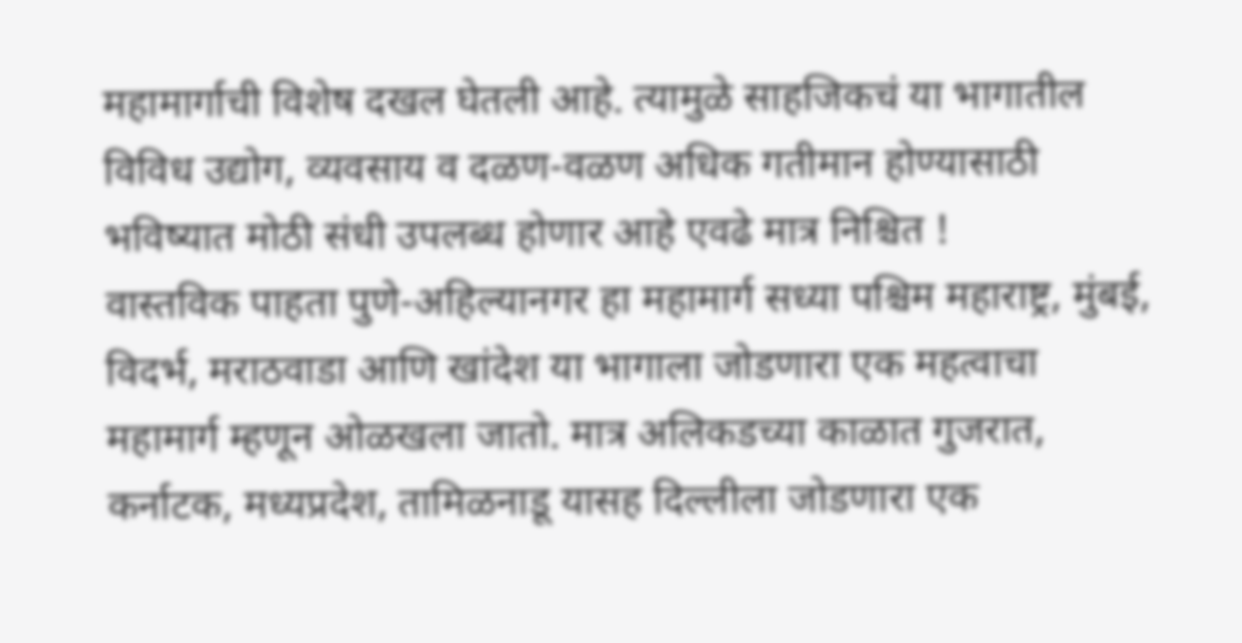महामार्गाची विशेष दखल घेतली आहे. त्यामुळे साहजिकचं या भागातील विविध उद्योग, व्यवसाय व दळण-वळण अधिक गतीमान होण्यासाठी भविष्यात मोठी संधी उपलब्ध होणार आहे एवढे मात्र निश्चित !
वास्तविक पाहता पुणे-अहिल्यानगर हा महामार्ग सध्या पश्चिम महाराष्ट्र, मुंबई, विदर्भ, मराठवाडा आणि खांदेश या भागाला जोडणारा एक महत्वाचा महामार्ग म्हणून ओळखला जातो. मात्र अलिकडच्या काळात गुजरात, कर्नाटक, मध्यप्रदेश, तामिळनाडू यासह दिल्लीला जोडणारा एक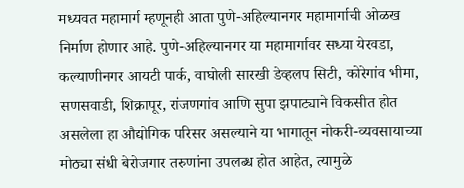मध्यवत महामार्ग म्हणूनही आता पुणे-अहिल्यानगर महामार्गाची ओळख निर्माण होणार आहे. पुणे-अहिल्यानगर या महामार्गावर सध्या येरवडा, कल्याणीनगर आयटी पार्क, वाघोली सारखी डेव्हलप सिटी, कोरेगांव भीमा, सणसवाडी, शिक्रापूर, रांजणगांव आणि सुपा झपाट्याने विकसीत होत असलेला हा औद्योगिक परिसर असल्याने या भागातून नोकरी-व्यवसायाच्या मोठ्या संधी बेरोजगार तरुणांना उपलब्ध होत आहेत, त्यामुळे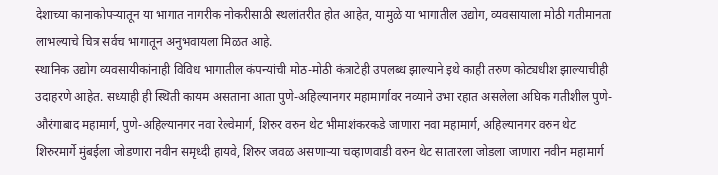देशाच्या कानाकोपऱ्यातून या भागात नागरीक नोकरीसाठी स्थलांतरीत होत आहेत, यामुळे या भागातील उद्योग, व्यवसायाला मोठी गतीमानता लाभल्याचे चित्र सर्वच भागातून अनुभवायला मिळत आहे.
स्थानिक उद्योग व्यवसायीकांनाही विविध भागातील कंपन्यांची मोठ-मोठी कंत्राटेही उपलब्ध झाल्याने इथे काही तरुण कोट्यधीश झाल्याचीही उदाहरणे आहेत. सध्याही ही स्थिती कायम असताना आता पुणे-अहिल्यानगर महामार्गावर नव्याने उभा रहात असलेला अघिक गतीशील पुणे-औरंगाबाद महामार्ग, पुणे-अहिल्यानगर नवा रेल्वेमार्ग, शिरुर वरुन थेट भीमाशंकरकडे जाणारा नवा महामार्ग, अहिल्यानगर वरुन थेट शिरुरमार्गे मुंबईला जोडणारा नवीन समृध्दी हायवे, शिरुर जवळ असणाऱ्या चव्हाणवाडी वरुन थेट सातारला जोडला जाणारा नवीन महामार्ग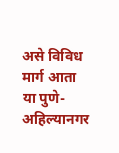असे विविध मार्ग आता या पुणे-अहिल्यानगर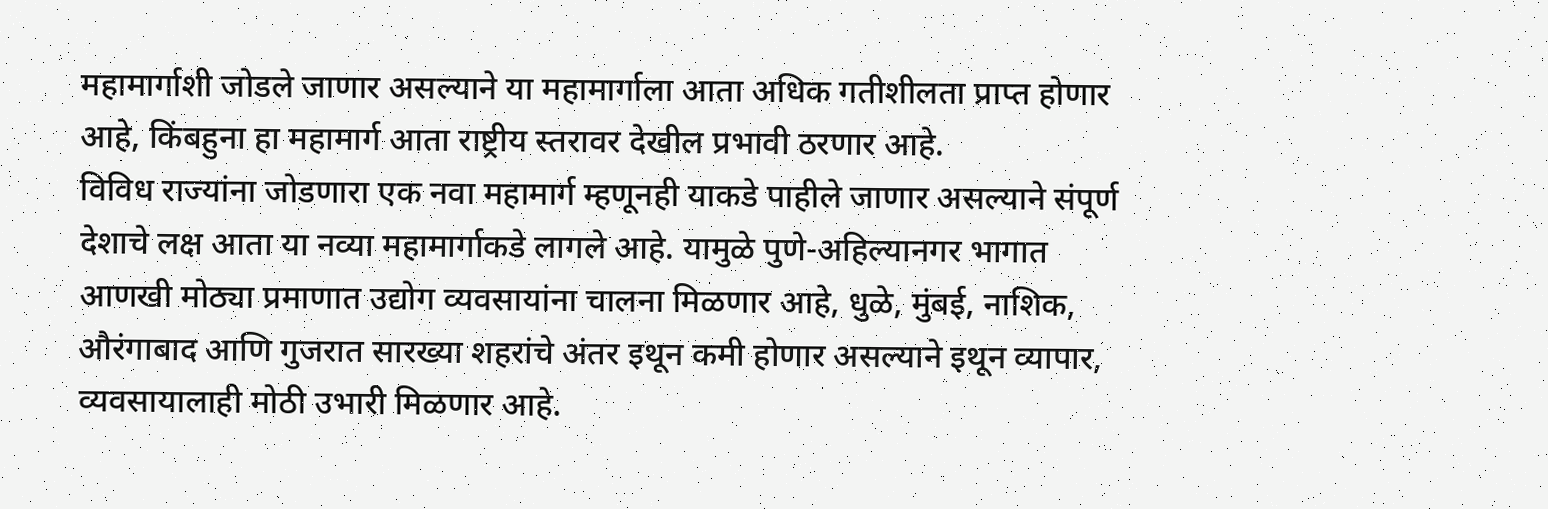महामार्गाशी जोडले जाणार असल्याने या महामार्गाला आता अधिक गतीशीलता प्राप्त होणार आहे, किंबहुना हा महामार्ग आता राष्ट्रीय स्तरावर देखील प्रभावी ठरणार आहे.
विविध राज्यांना जोडणारा एक नवा महामार्ग म्हणूनही याकडे पाहीले जाणार असल्याने संपूर्ण देशाचे लक्ष आता या नव्या महामार्गाकडे लागले आहे. यामुळे पुणे-अहिल्यानगर भागात आणखी मोठ्या प्रमाणात उद्योग व्यवसायांना चालना मिळणार आहे, धुळे, मुंबई, नाशिक, औरंगाबाद आणि गुजरात सारख्या शहरांचे अंतर इथून कमी होणार असल्याने इथून व्यापार, व्यवसायालाही मोठी उभारी मिळणार आहे.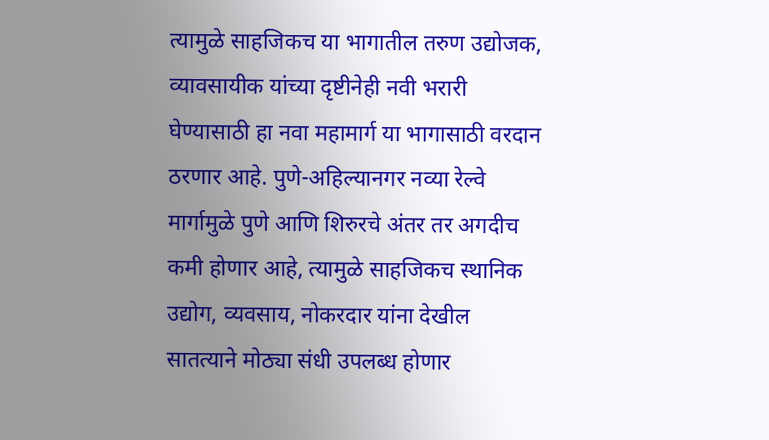त्यामुळे साहजिकच या भागातील तरुण उद्योजक, व्यावसायीक यांच्या दृष्टीनेही नवी भरारी घेण्यासाठी हा नवा महामार्ग या भागासाठी वरदान ठरणार आहे. पुणे-अहिल्यानगर नव्या रेल्वे मार्गामुळे पुणे आणि शिरुरचे अंतर तर अगदीच कमी होणार आहे, त्यामुळे साहजिकच स्थानिक उद्योग, व्यवसाय, नोकरदार यांना देखील सातत्याने मोठ्या संधी उपलब्ध होणार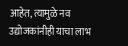आहेत, त्यामुळे नव उद्योजकांनीही याचा लाभ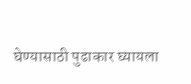घेण्यासाठी पुढाकार घ्यायला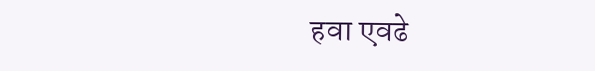हवा एवढे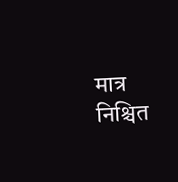मात्र निश्चित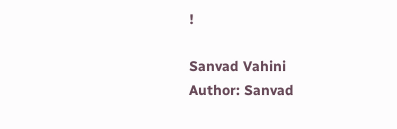!

Sanvad Vahini
Author: Sanvad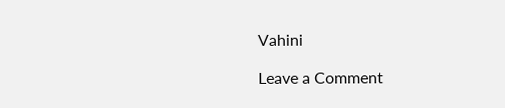Vahini

Leave a Comment